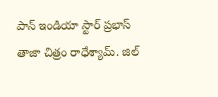పాన్ ఇండియా స్టార్ ప్రభాస్ తాజా చిత్రం రాధేశ్యామ్. జిల్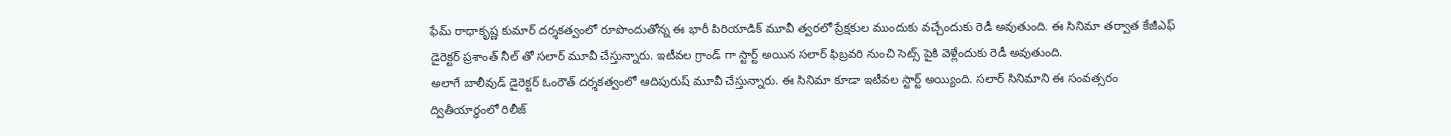ఫేమ్ రాధాకృష్ణ కుమార్ దర్శకత్వంలో రూపొందుతోన్న ఈ భారీ పిరియాడిక్ మూవీ త్వరలో ప్రేక్షకుల ముందుకు వచ్చేందుకు రెడీ అవుతుంది. ఈ సినిమా తర్వాత కేజీఎఫ్ డైరెక్టర్ ప్రశాంత్ నీల్ తో సలార్ మూవీ చేస్తున్నారు. ఇటీవల గ్రాండ్ గా స్టార్ట్ అయిన సలార్ ఫిబ్రవరి నుంచి సెట్స్ పైకి వెళ్లేందుకు రెడీ అవుతుంది.
అలాగే బాలీవుడ్ డైరెక్టర్ ఓంరౌత్ దర్శకత్వంలో ఆదిపురుష్ మూవీ చేస్తున్నారు. ఈ సినిమా కూడా ఇటీవల స్టార్ట్ అయ్యింది. సలార్ సినిమాని ఈ సంవత్సరం ద్వితీయార్ధంలో రిలీజ్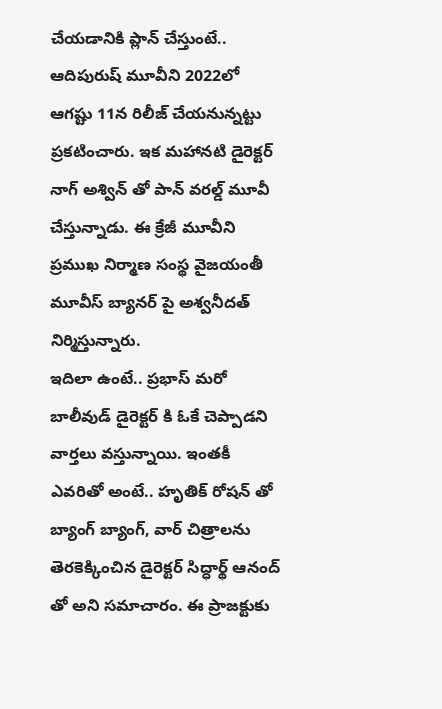చేయడానికి ప్లాన్ చేస్తుంటే.. ఆదిపురుష్ మూవీని 2022లో ఆగష్టు 11న రిలీజ్ చేయనున్నట్టు ప్రకటించారు. ఇక మహానటి డైరెక్టర్ నాగ్ అశ్విన్ తో పాన్ వరల్డ్ మూవీ చేస్తున్నాడు. ఈ క్రేజీ మూవీని ప్రముఖ నిర్మాణ సంస్థ వైజయంతీ మూవీస్ బ్యానర్ పై అశ్వనీదత్ నిర్మిస్తున్నారు.
ఇదిలా ఉంటే.. ప్రభాస్ మరో బాలీవుడ్ డైరెక్టర్ కి ఓకే చెప్పాడని వార్తలు వస్తున్నాయి. ఇంతకీ ఎవరితో అంటే.. హృతిక్ రోషన్ తో బ్యాంగ్ బ్యాంగ్, వార్ చిత్రాలను తెరకెక్కించిన డైరెక్టర్ సిద్ధార్థ్ ఆనంద్ తో అని సమాచారం. ఈ ప్రాజక్టుకు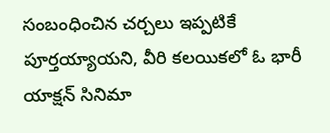సంబంధించిన చర్చలు ఇప్పటికే పూర్తయ్యాయని, వీరి కలయికలో ఓ భారీ యాక్షన్ సినిమా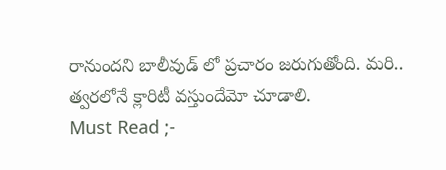రానుందని బాలీవుడ్ లో ప్రచారం జరుగుతోంది. మరి.. త్వరలోనే క్లారిటీ వస్తుందేమో చూడాలి.
Must Read ;-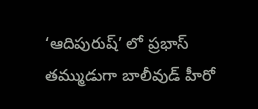‘ఆదిపురుష్’ లో ప్రభాస్ తమ్ముడుగా బాలీవుడ్ హీరో